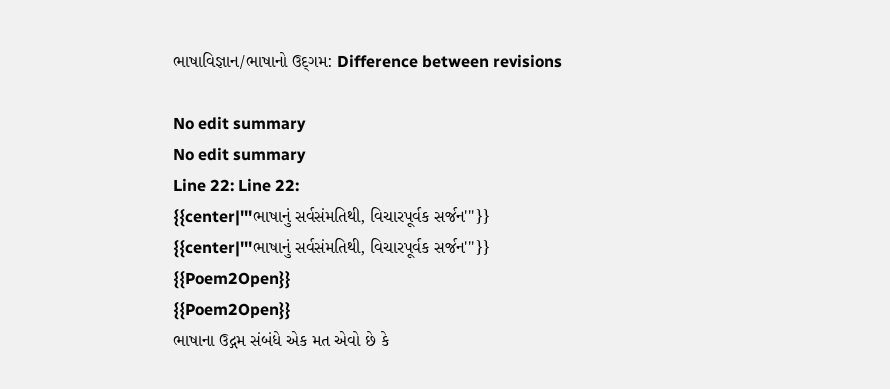ભાષાવિજ્ઞાન/ભાષાનો ઉદ્‌ગમ: Difference between revisions

No edit summary
No edit summary
Line 22: Line 22:
{{center|'''ભાષાનું સર્વસંમતિથી, વિચારપૂર્વક સર્જન'''}}
{{center|'''ભાષાનું સર્વસંમતિથી, વિચારપૂર્વક સર્જન'''}}
{{Poem2Open}}
{{Poem2Open}}
ભાષાના ઉદ્ગમ સંબંધે એક મત એવો છે કે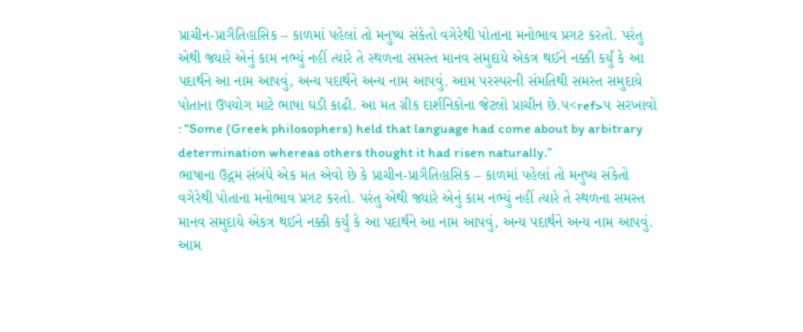પ્રાચીન-પ્રાગૈતિહાસિક – કાળમાં પહેલાં તો મનુષ્ય સંકેતો વગેરેથી પોતાના મનોભાવ પ્રગટ કરતો. પરંતુ એથી જ્યારે એનું કામ નભ્યું નહીં ત્યારે તે સ્થળના સમસ્ત માનવ સમુદાયે એકત્ર થઈને નક્કી કર્યું કે આ પદાર્થને આ નામ આપવું, અન્ય પદાર્થને અન્ય નામ આપવું. આમ પરસ્પરની સંમતિથી સમસ્ત સમુદાયે પોતાના ઉપયોગ માટે ભાષા ઘડી કાઢી. આ મત ગ્રીક દાર્શનિકોના જેટલો પ્રાચીન છે.૫<ref>૫ સરખાવો : “Some (Greek philosophers) held that language had come about by arbitrary determination whereas others thought it had risen naturally.”
ભાષાના ઉદ્ગમ સંબંધે એક મત એવો છે કે પ્રાચીન-પ્રાગૈતિહાસિક – કાળમાં પહેલાં તો મનુષ્ય સંકેતો વગેરેથી પોતાના મનોભાવ પ્રગટ કરતો. પરંતુ એથી જ્યારે એનું કામ નભ્યું નહીં ત્યારે તે સ્થળના સમસ્ત માનવ સમુદાયે એકત્ર થઈને નક્કી કર્યું કે આ પદાર્થને આ નામ આપવું, અન્ય પદાર્થને અન્ય નામ આપવું. આમ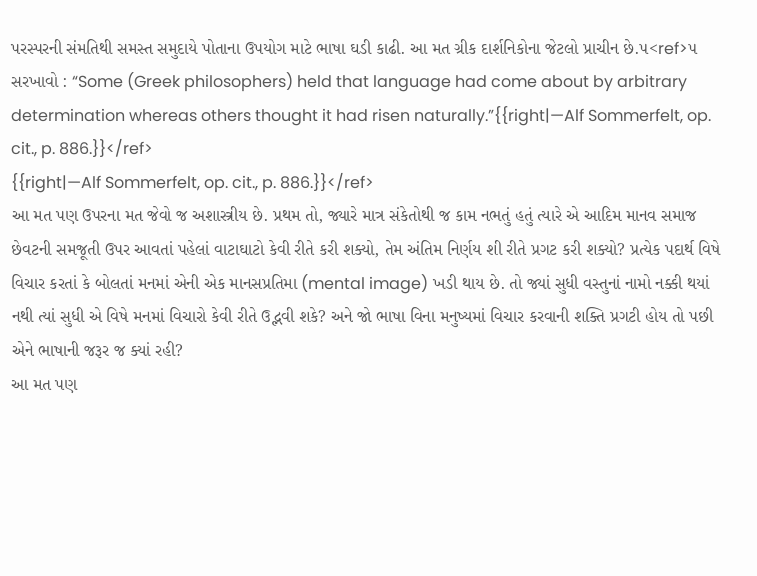પરસ્પરની સંમતિથી સમસ્ત સમુદાયે પોતાના ઉપયોગ માટે ભાષા ઘડી કાઢી. આ મત ગ્રીક દાર્શનિકોના જેટલો પ્રાચીન છે.૫<ref>૫ સરખાવો : “Some (Greek philosophers) held that language had come about by arbitrary determination whereas others thought it had risen naturally.”{{right|—Alf Sommerfelt, op. cit., p. 886.}}</ref>
{{right|—Alf Sommerfelt, op. cit., p. 886.}}</ref>
આ મત પણ ઉપરના મત જેવો જ અશાસ્ત્રીય છે. પ્રથમ તો, જ્યારે માત્ર સંકેતોથી જ કામ નભતું હતું ત્યારે એ આદિમ માનવ સમાજ છેવટની સમજૂતી ઉપર આવતાં પહેલાં વાટાઘાટો કેવી રીતે કરી શક્યો, તેમ અંતિમ નિર્ણય શી રીતે પ્રગટ કરી શક્યો? પ્રત્યેક પદાર્થ વિષે વિચાર કરતાં કે બોલતાં મનમાં એની એક માનસપ્રતિમા (mental image) ખડી થાય છે. તો જ્યાં સુધી વસ્તુનાં નામો નક્કી થયાં નથી ત્યાં સુધી એ વિષે મનમાં વિચારો કેવી રીતે ઉદ્ભવી શકે? અને જો ભાષા વિના મનુષ્યમાં વિચાર કરવાની શક્તિ પ્રગટી હોય તો પછી એને ભાષાની જરૂર જ ક્યાં રહી?
આ મત પણ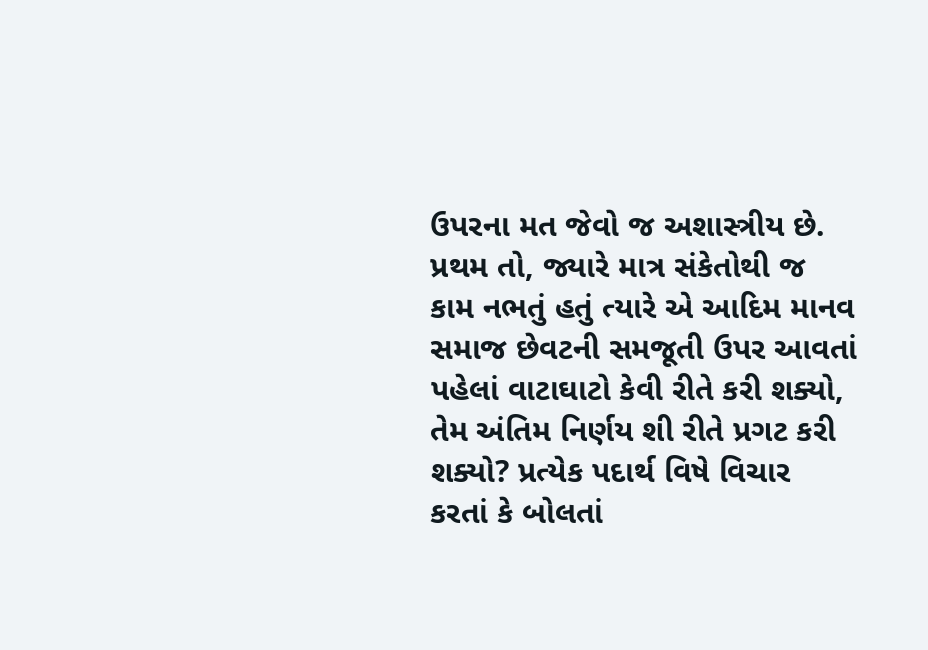ઉપરના મત જેવો જ અશાસ્ત્રીય છે. પ્રથમ તો, જ્યારે માત્ર સંકેતોથી જ કામ નભતું હતું ત્યારે એ આદિમ માનવ સમાજ છેવટની સમજૂતી ઉપર આવતાં પહેલાં વાટાઘાટો કેવી રીતે કરી શક્યો, તેમ અંતિમ નિર્ણય શી રીતે પ્રગટ કરી શક્યો? પ્રત્યેક પદાર્થ વિષે વિચાર કરતાં કે બોલતાં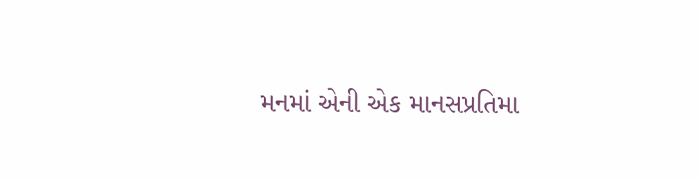મનમાં એની એક માનસપ્રતિમા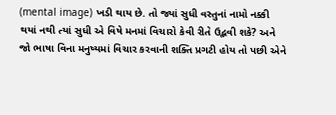(mental image) ખડી થાય છે. તો જ્યાં સુધી વસ્તુનાં નામો નક્કી થયાં નથી ત્યાં સુધી એ વિષે મનમાં વિચારો કેવી રીતે ઉદ્ભવી શકે? અને જો ભાષા વિના મનુષ્યમાં વિચાર કરવાની શક્તિ પ્રગટી હોય તો પછી એને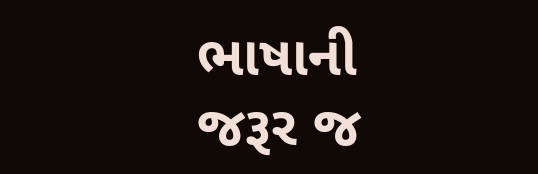ભાષાની જરૂર જ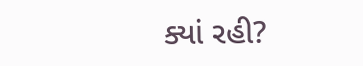ક્યાં રહી?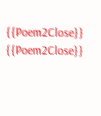{{Poem2Close}}
{{Poem2Close}}